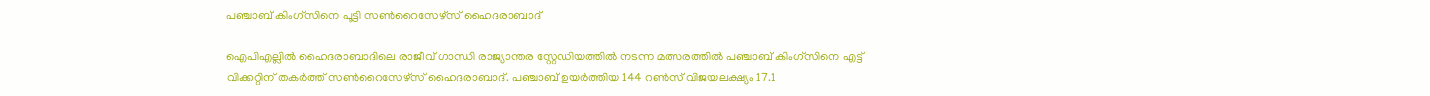പഞ്ചാബ് കിംഗ്സിനെ പൂട്ടി സണ്‍റൈസേഴ്‌സ് ഹൈദരാബാദ്‌

ഐപിഎല്ലില്‍ ഹൈദരാബാദിലെ രാജീവ് ഗാന്ധി രാജ്യാന്തര സ്റ്റേഡിയത്തില്‍ നടന്ന മത്സരത്തില്‍ പഞ്ചാബ് കിംഗ്സിനെ എട്ട് വിക്കറ്റിന് തകര്‍ത്ത് സണ്‍റൈസേഴ്‌സ് ഹൈദരാബാദ്. പഞ്ചാബ് ഉയര്‍ത്തിയ 144 റണ്‍സ് വിജയലക്ഷ്യം 17.1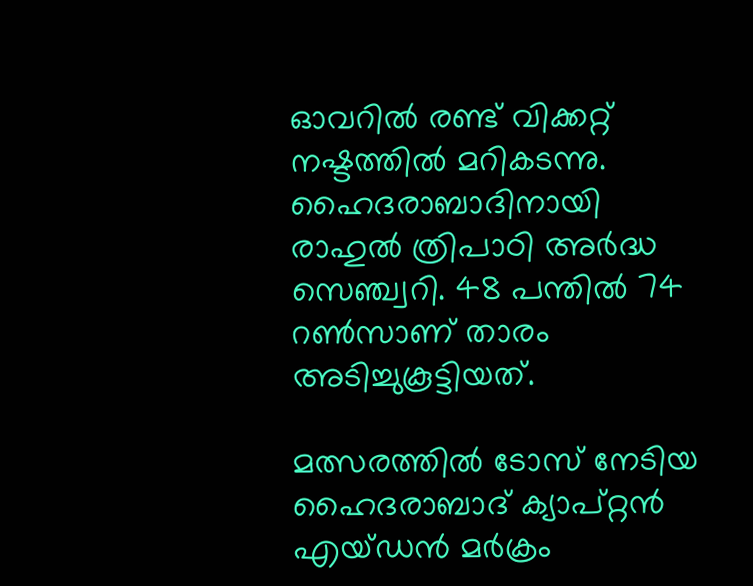ഓവറില്‍ രണ്ട് വിക്കറ്റ് നഷ്ടത്തില്‍ മറികടന്നു. ഹൈദരാബാദിനായി രാഹുല്‍ ത്രിപാഠി അര്‍ദ്ധ സെഞ്ച്വറി. 48 പന്തില്‍ 74 റണ്‍സാണ് താരം അടിച്ചുകൂട്ടിയത്.

മത്സരത്തില്‍ ടോസ് നേടിയ ഹൈദരാബാദ് ക്യാപ്റ്റന്‍ എയ്ഡന്‍ മര്‍ക്രം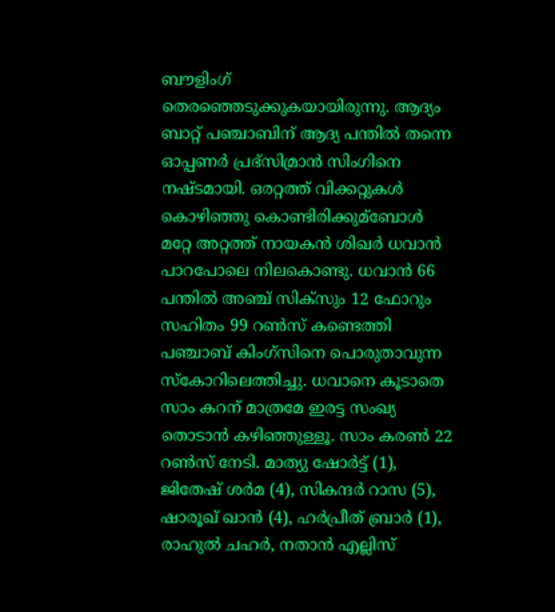ബൗളിംഗ് തെരഞ്ഞെടുക്കുകയായിരുന്നു. ആദ്യം ബാറ്റ് പഞ്ചാബിന് ആദ്യ പന്തില്‍ തന്നെ ഓപ്പണര്‍ പ്രഭ്സിമ്രാന്‍ സിംഗിനെ നഷ്ടമായി. ഒരറ്റത്ത് വിക്കറ്റുകള്‍ കൊഴിഞ്ഞു കൊണ്ടിരിക്കുമ്‌ബോള്‍ മറ്റേ അറ്റത്ത് നായകന്‍ ശിഖര്‍ ധവാന്‍ പാറപോലെ നിലകൊണ്ടു. ധവാന്‍ 66 പന്തില്‍ അഞ്ച് സിക്സും 12 ഫോറും സഹിതം 99 റണ്‍സ് കണ്ടെത്തി പഞ്ചാബ് കിംഗ്‌സിനെ പൊരുതാവുന്ന സ്‌കോറിലെത്തിച്ചു. ധവാനെ കൂടാതെ സാം കറന് മാത്രമേ ഇരട്ട സംഖ്യ തൊടാന്‍ കഴിഞ്ഞുള്ളൂ. സാം കരണ്‍ 22 റണ്‍സ് നേടി. മാത്യു ഷോര്‍ട്ട് (1), ജിതേഷ് ശര്‍മ (4), സികന്ദര്‍ റാസ (5), ഷാരൂഖ് ഖാന്‍ (4), ഹര്‍പ്രീത് ബ്രാര്‍ (1), രാഹുല്‍ ചഹര്‍, നതാന്‍ എല്ലിസ്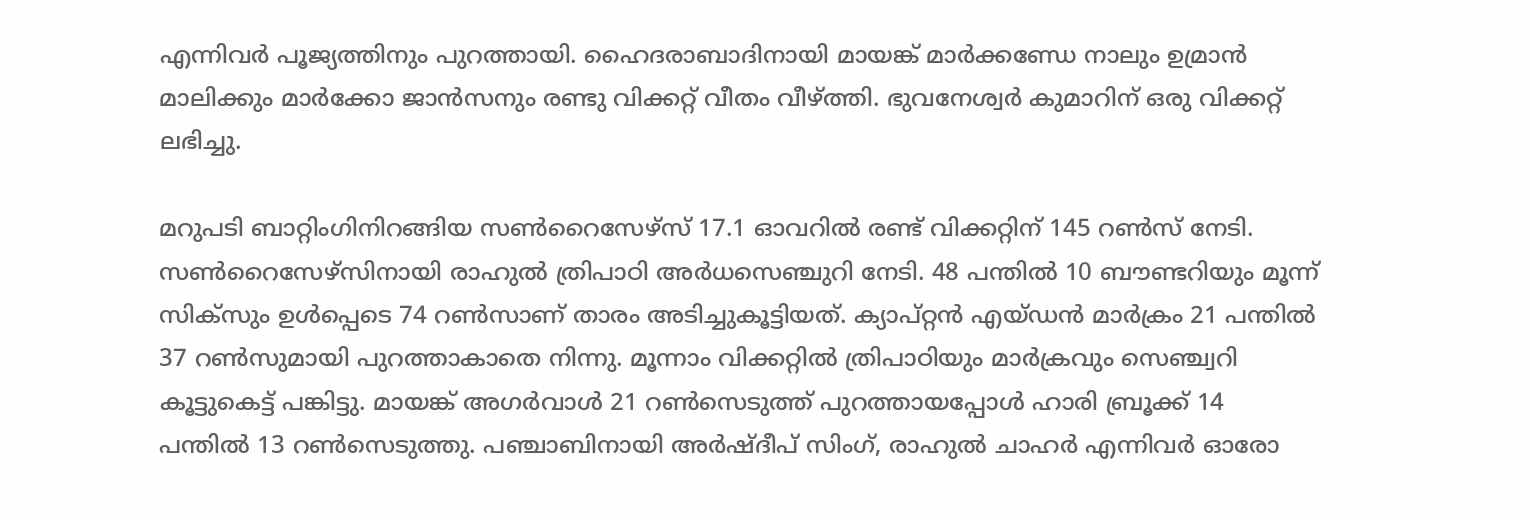എന്നിവര്‍ പൂജ്യത്തിനും പുറത്തായി. ഹൈദരാബാദിനായി മായങ്ക് മാര്‍ക്കണ്ഡേ നാലും ഉമ്രാന്‍ മാലിക്കും മാര്‍ക്കോ ജാന്‍സനും രണ്ടു വിക്കറ്റ് വീതം വീഴ്ത്തി. ഭുവനേശ്വര്‍ കുമാറിന് ഒരു വിക്കറ്റ് ലഭിച്ചു.

മറുപടി ബാറ്റിംഗിനിറങ്ങിയ സണ്‍റൈസേഴ്സ് 17.1 ഓവറില്‍ രണ്ട് വിക്കറ്റിന് 145 റണ്‍സ് നേടി. സണ്‍റൈസേഴ്‌സിനായി രാഹുല്‍ ത്രിപാഠി അര്‍ധസെഞ്ചുറി നേടി. 48 പന്തില്‍ 10 ബൗണ്ടറിയും മൂന്ന് സിക്‌സും ഉള്‍പ്പെടെ 74 റണ്‍സാണ് താരം അടിച്ചുകൂട്ടിയത്. ക്യാപ്റ്റന്‍ എയ്ഡന്‍ മാര്‍ക്രം 21 പന്തില്‍ 37 റണ്‍സുമായി പുറത്താകാതെ നിന്നു. മൂന്നാം വിക്കറ്റില്‍ ത്രിപാഠിയും മാര്‍ക്രവും സെഞ്ച്വറി കൂട്ടുകെട്ട് പങ്കിട്ടു. മായങ്ക് അഗര്‍വാള്‍ 21 റണ്‍സെടുത്ത് പുറത്തായപ്പോള്‍ ഹാരി ബ്രൂക്ക് 14 പന്തില്‍ 13 റണ്‍സെടുത്തു. പഞ്ചാബിനായി അര്‍ഷ്ദീപ് സിംഗ്, രാഹുല്‍ ചാഹര്‍ എന്നിവര്‍ ഓരോ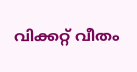വിക്കറ്റ് വീതം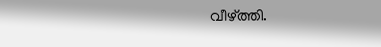വീഴ്ത്തി.